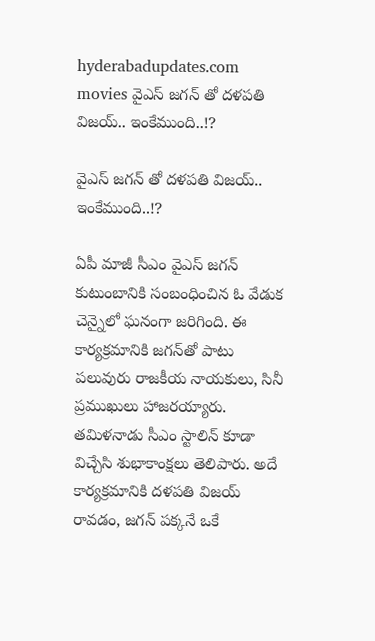hyderabadupdates.com movies వైఎస్ జగన్ తో దళపతి విజయ్.. ఇంకేముంది..!?

వైఎస్ జగన్ తో దళపతి విజయ్.. ఇంకేముంది..!?

ఏపీ మాజీ సీఎం వైఎస్ జగన్ కుటుంబానికి సంబంధించిన ఓ వేడుక చెన్నైలో ఘనంగా జరిగింది. ఈ కార్యక్రమానికి జగన్‌తో పాటు పలువురు రాజకీయ నాయకులు, సినీ ప్రముఖులు హాజరయ్యారు. తమిళనాడు సీఎం స్టాలిన్ కూడా విచ్చేసి శుభాకాంక్షలు తెలిపారు. అదే కార్యక్రమానికి దళపతి విజయ్ రావడం, జగన్ పక్కనే ఒకే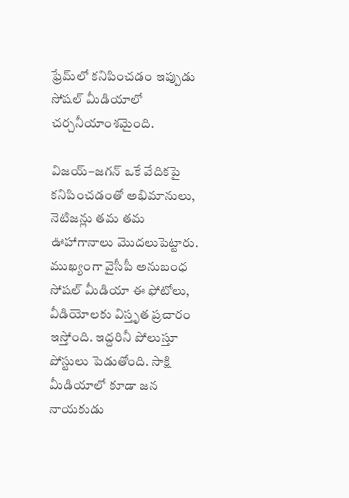ఫ్రేమ్‌లో కనిపించడం ఇప్పుడు సోషల్ మీడియాలో చర్చనీయాంశమైంది.

విజయ్–జగన్ ఒకే వేదికపై కనిపించడంతో అభిమానులు, నెటిజన్లు తమ తమ ఊహాగానాలు మొదలుపెట్టారు. ముఖ్యంగా వైసీపీ అనుబంధ సోషల్ మీడియా ఈ ఫోటోలు, వీడియోలకు విస్తృత ప్రచారం ఇస్తోంది. ఇద్దరినీ పోలుస్తూ పోస్టులు పెడుతోంది. సాక్షి మీడియాలో కూడా జన నాయకుడు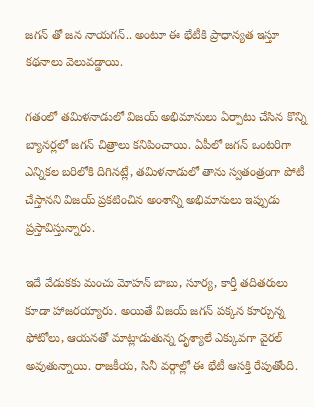జగన్ తో జన నాయగన్.. అంటూ ఈ భేటీకి ప్రాధాన్యత ఇస్తూ కథనాలు వెలువడ్డాయి.

గతంలో తమిళనాడులో విజయ్ అభిమానులు ఏర్పాటు చేసిన కొన్ని బ్యానర్లలో జగన్ చిత్రాలు కనిపించాయి. ఏపీలో జగన్ ఒంటరిగా ఎన్నికల బరిలోకి దిగినట్లే, తమిళనాడులో తాను స్వతంత్రంగా పోటీ చేస్తానని విజయ్ ప్రకటించిన అంశాన్ని అభిమానులు ఇప్పుడు ప్రస్తావిస్తున్నారు.

ఇదే వేడుకకు మంచు మోహన్ బాబు, సూర్య, కార్తీ తదితరులు కూడా హాజరయ్యారు. అయితే విజయ్ జగన్ పక్కన కూర్చున్న ఫోటోలు, ఆయనతో మాట్లాడుతున్న దృశ్యాలే ఎక్కువగా వైరల్ అవుతున్నాయి. రాజకీయ, సినీ వర్గాల్లో ఈ భేటీ ఆసక్తి రేపుతోంది.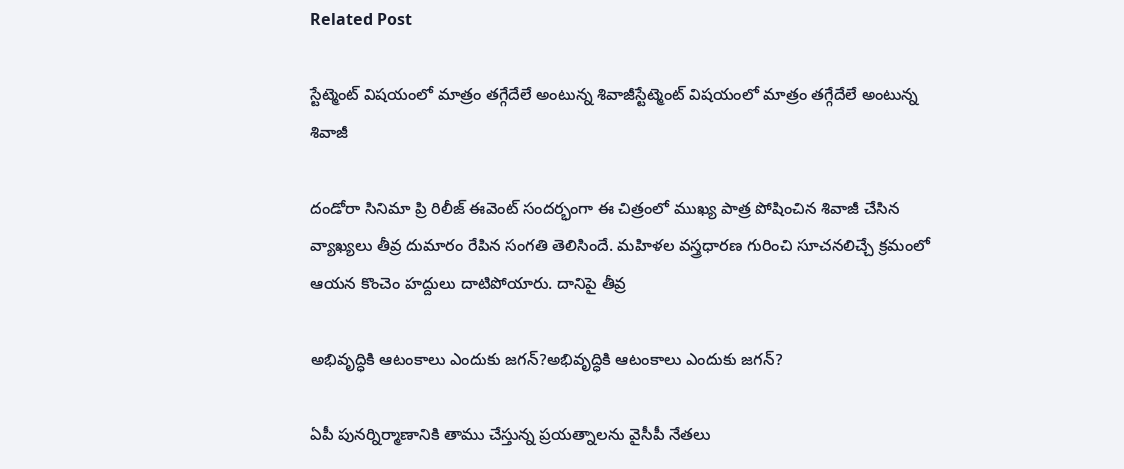Related Post

స్టేట్మెంట్ విషయంలో మాత్రం తగ్గేదేలే అంటున్న శివాజీస్టేట్మెంట్ విషయంలో మాత్రం తగ్గేదేలే అంటున్న శివాజీ

దండోరా సినిమా ప్రి రిలీజ్ ఈవెంట్ సందర్భంగా ఈ చిత్రంలో ముఖ్య పాత్ర పోషించిన శివాజీ చేసిన వ్యాఖ్యలు తీవ్ర దుమారం రేపిన సంగతి తెలిసిందే. మహిళల వస్త్రధారణ గురించి సూచనలిచ్చే క్రమంలో ఆయన కొంచెం హద్దులు దాటిపోయారు. దానిపై తీవ్ర

అభివృద్ధికి ఆటంకాలు ఎందుకు జగన్?అభివృద్ధికి ఆటంకాలు ఎందుకు జగన్?

ఏపీ పునర్నిర్మాణానికి తాము చేస్తున్న ప్రయత్నాలను వైసీపీ నేతలు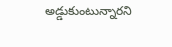అడ్డుకుంటున్నారని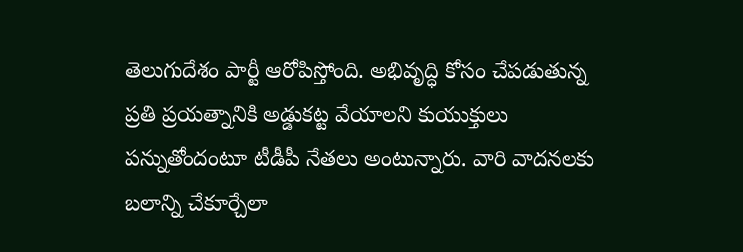తెలుగుదేశం పార్టీ ఆరోపిస్తోంది. అభివృద్ధి కోసం చేపడుతున్న ప్రతి ప్రయత్నానికి అడ్డుకట్ట వేయాలని కుయుక్తులు పన్నుతోందంటూ టీడీపీ నేతలు అంటున్నారు. వారి వాదనలకు బలాన్ని చేకూర్చేలా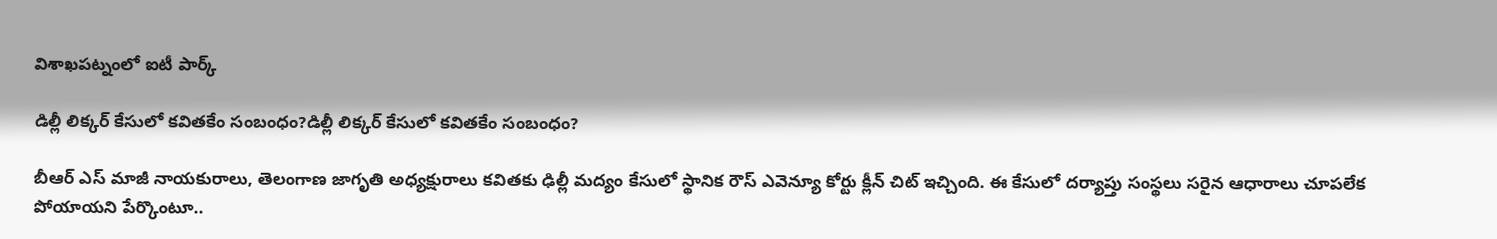విశాఖపట్నంలో ఐటీ పార్క్

డిల్లీ లిక్కర్ కేసులో కవితకేం సంబంధం?డిల్లీ లిక్కర్ కేసులో కవితకేం సంబంధం?

బీఆర్ ఎస్ మాజీ నాయ‌కురాలు, తెలంగాణ జాగృతి అధ్య‌క్షురాలు క‌విత‌కు ఢిల్లీ మ‌ద్యం కేసులో స్థానిక రౌస్ ఎవెన్యూ కోర్టు క్లీన్ చిట్ ఇచ్చింది. ఈ కేసులో ద‌ర్యాప్తు సంస్థ‌లు స‌రైన ఆధారాలు చూప‌లేక పోయాయని పేర్కొంటూ..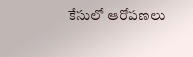కేసులో ఆరోప‌ణ‌లు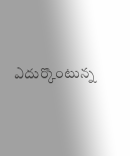ఎదుర్కొంటున్న